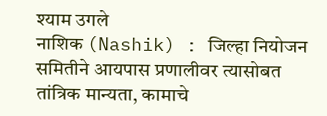श्याम उगले
नाशिक (Nashik) : जिल्हा नियोजन समितीने आयपास प्रणालीवर त्यासोबत तांत्रिक मान्यता, कामाचे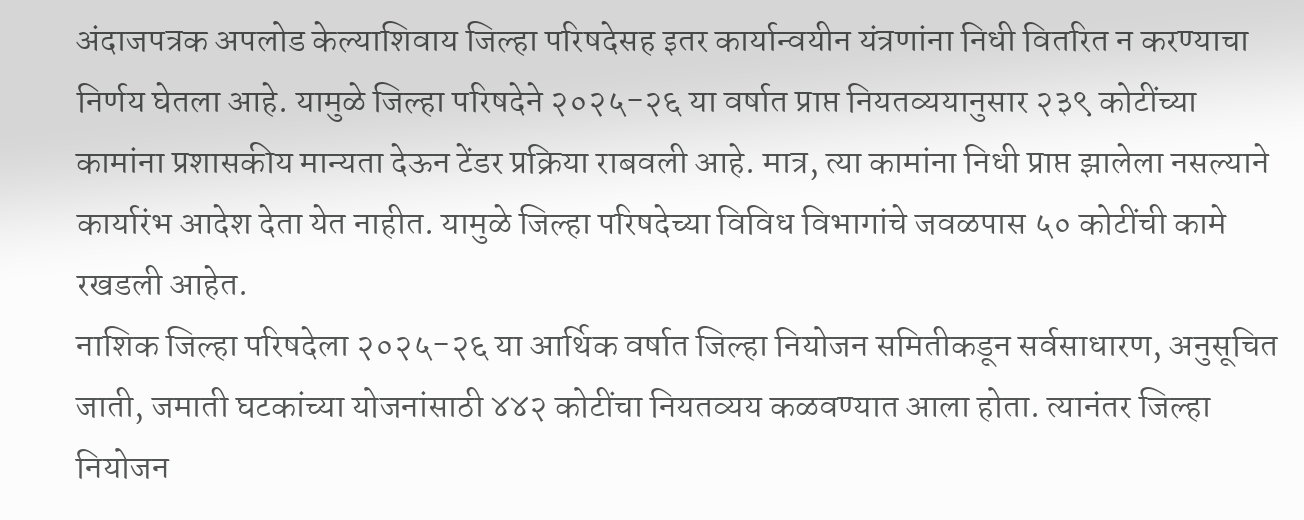अंदाजपत्रक अपलोड केल्याशिवाय जिल्हा परिषदेसह इतर कार्यान्वयीन यंत्रणांना निधी वितरित न करण्याचा निर्णय घेतला आहे. यामुळे जिल्हा परिषदेने २०२५-२६ या वर्षात प्राप्त नियतव्ययानुसार २३९ कोटींच्या कामांना प्रशासकीय मान्यता देऊन टेंडर प्रक्रिया राबवली आहे. मात्र, त्या कामांना निधी प्राप्त झालेला नसल्याने कार्यारंभ आदेश देता येत नाहीत. यामुळे जिल्हा परिषदेच्या विविध विभागांचे जवळपास ५० कोटींची कामे रखडली आहेत.
नाशिक जिल्हा परिषदेला २०२५-२६ या आर्थिक वर्षात जिल्हा नियोजन समितीकडून सर्वसाधारण, अनुसूचित जाती, जमाती घटकांच्या योजनांसाठी ४४२ कोटींचा नियतव्यय कळवण्यात आला होता. त्यानंतर जिल्हा नियोजन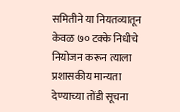समितीने या नियतव्यातून केवळ ७० टक्के निधीचे नियोजन करून त्याला प्रशासकीय मान्यता देण्याच्या तोंडी सूचना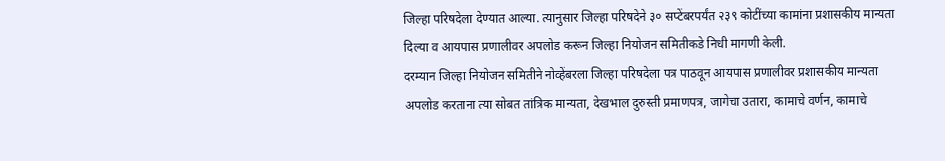जिल्हा परिषदेला देण्यात आल्या. त्यानुसार जिल्हा परिषदेने ३० सप्टेंबरपर्यंत २३९ कोटींच्या कामांना प्रशासकीय मान्यता दिल्या व आयपास प्रणालीवर अपलोड करून जिल्हा नियोजन समितीकडे निधी मागणी केली.
दरम्यान जिल्हा नियोजन समितीने नोव्हेंबरला जिल्हा परिषदेला पत्र पाठवून आयपास प्रणालीवर प्रशासकीय मान्यता अपलोड करताना त्या सोबत तांत्रिक मान्यता, देखभाल दुरुस्ती प्रमाणपत्र, जागेचा उतारा, कामाचे वर्णन, कामाचे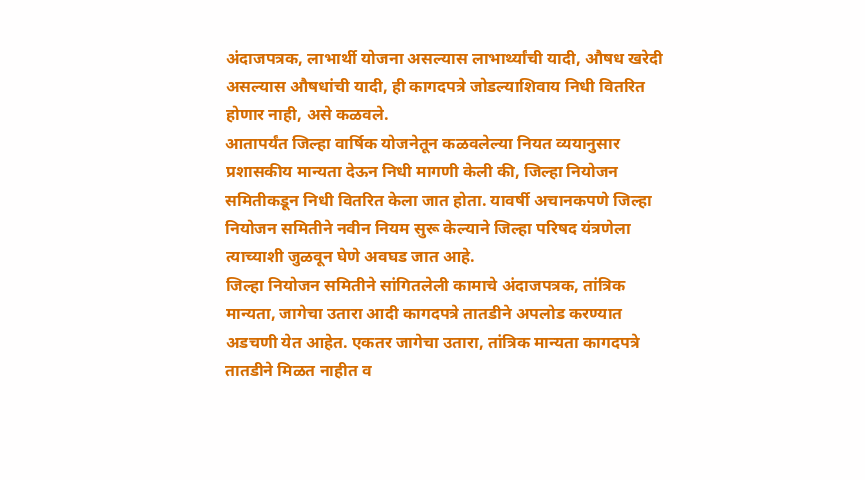अंदाजपत्रक, लाभार्थी योजना असल्यास लाभार्थ्यांची यादी, औषध खरेदी असल्यास औषधांची यादी, ही कागदपत्रे जोडल्याशिवाय निधी वितरित होणार नाही, असे कळवले.
आतापर्यंत जिल्हा वार्षिक योजनेतून कळवलेल्या नियत व्ययानुसार प्रशासकीय मान्यता देऊन निधी मागणी केली की, जिल्हा नियोजन समितीकडून निधी वितरित केला जात होता. यावर्षी अचानकपणे जिल्हा नियोजन समितीने नवीन नियम सुरू केल्याने जिल्हा परिषद यंत्रणेला त्याच्याशी जुळवून घेणे अवघड जात आहे.
जिल्हा नियोजन समितीने सांगितलेली कामाचे अंदाजपत्रक, तांत्रिक मान्यता, जागेचा उतारा आदी कागदपत्रे तातडीने अपलोड करण्यात अडचणी येत आहेत. एकतर जागेचा उतारा, तांत्रिक मान्यता कागदपत्रे तातडीने मिळत नाहीत व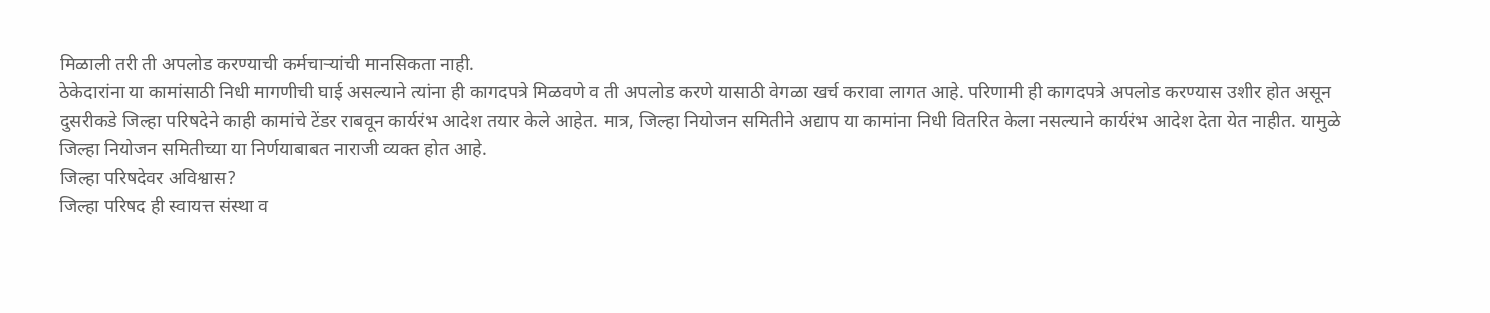मिळाली तरी ती अपलोड करण्याची कर्मचाऱ्यांची मानसिकता नाही.
ठेकेदारांना या कामांसाठी निधी मागणीची घाई असल्याने त्यांना ही कागदपत्रे मिळवणे व ती अपलोड करणे यासाठी वेगळा खर्च करावा लागत आहे. परिणामी ही कागदपत्रे अपलोड करण्यास उशीर होत असून दुसरीकडे जिल्हा परिषदेने काही कामांचे टेंडर राबवून कार्यरंभ आदेश तयार केले आहेत. मात्र, जिल्हा नियोजन समितीने अद्याप या कामांना निधी वितरित केला नसल्याने कार्यरंभ आदेश देता येत नाहीत. यामुळे जिल्हा नियोजन समितीच्या या निर्णयाबाबत नाराजी व्यक्त होत आहे.
जिल्हा परिषदेवर अविश्वास?
जिल्हा परिषद ही स्वायत्त संस्था व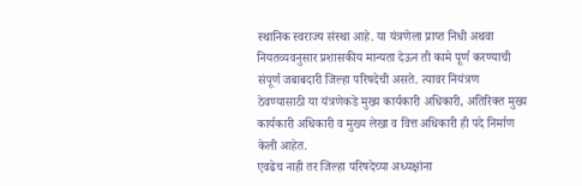स्थानिक स्वराज्य संस्था आहे. या यंत्रणेला प्राप्त निधी अथवा नियतव्यवनुसार प्रशासकीय मान्यता देऊन ती कामे पूर्ण करण्याची संपूर्ण जबाबदारी जिल्हा परिषदेची असते. त्यावर नियंत्रण ठेवण्यासाठी या यंत्रणेकडे मुख्य कार्यकारी अधिकारी, अतिरिक्त मुख्य कार्यकारी अधिकारी व मुख्य लेखा व वित्त अधिकारी ही पदे निर्माण केली आहेत.
एवढेच नाही तर जिल्हा परिषदेच्या अध्यक्षांना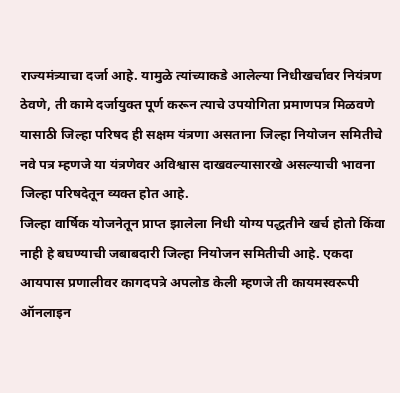राज्यमंत्र्याचा दर्जा आहे. यामुळे त्यांच्याकडे आलेल्या निधीखर्चावर नियंत्रण ठेवणे, ती कामे दर्जायुक्त पूर्ण करून त्याचे उपयोगिता प्रमाणपत्र मिळवणे यासाठी जिल्हा परिषद ही सक्षम यंत्रणा असताना जिल्हा नियोजन समितीचे नवे पत्र म्हणजे या यंत्रणेवर अविश्वास दाखवल्यासारखे असल्याची भावना जिल्हा परिषदेतून व्यक्त होत आहे.
जिल्हा वार्षिक योजनेतून प्राप्त झालेला निधी योग्य पद्धतीने खर्च होतो किंवा नाही हे बघण्याची जबाबदारी जिल्हा नियोजन समितीची आहे. एकदा आयपास प्रणालीवर कागदपत्रे अपलोड केली म्हणजे ती कायमस्वरूपी ऑनलाइन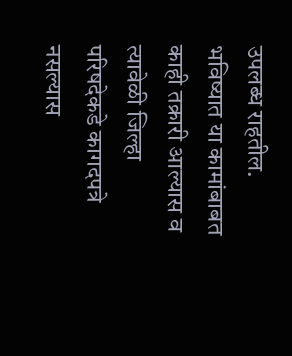उपलब्ध राहतील. भविष्यात या कामांबाबत काही तक्रारी आल्यास व त्यावेळी जिल्हा परिषदेकडे कागदपत्रे नसल्यास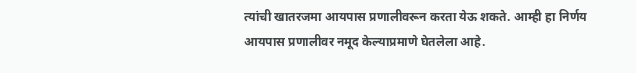त्यांची खातरजमा आयपास प्रणालीवरून करता येऊ शकते. आम्ही हा निर्णय आयपास प्रणालीवर नमूद केल्याप्रमाणे घेतलेला आहे.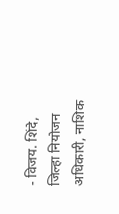- विजय. शिंदे, जिल्हा नियोजन अधिकारी, नाशिक